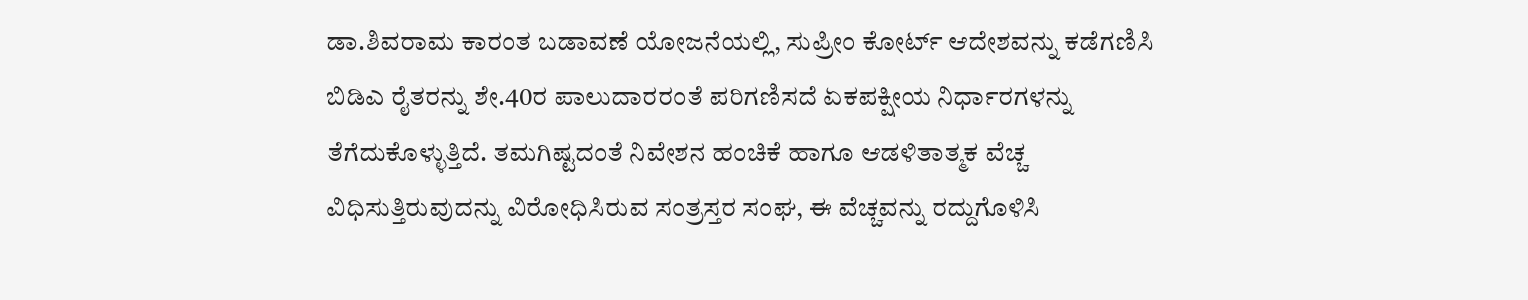ಡಾ.ಶಿವರಾಮ ಕಾರಂತ ಬಡಾವಣೆ ಯೋಜನೆಯಲ್ಲಿ, ಸುಪ್ರೀಂ ಕೋರ್ಟ್‌ ಆದೇಶವನ್ನು ಕಡೆಗಣಿಸಿ ಬಿಡಿಎ ರೈತರನ್ನು ಶೇ.40ರ ಪಾಲುದಾರರಂತೆ ಪರಿಗಣಿಸದೆ ಏಕಪಕ್ಷೀಯ ನಿರ್ಧಾರಗಳನ್ನು ತೆಗೆದುಕೊಳ್ಳುತ್ತಿದೆ. ತಮಗಿಷ್ಟದಂತೆ ನಿವೇಶನ ಹಂಚಿಕೆ ಹಾಗೂ ಆಡಳಿತಾತ್ಮಕ ವೆಚ್ಚ ವಿಧಿಸುತ್ತಿರುವುದನ್ನು ವಿರೋಧಿಸಿರುವ ಸಂತ್ರಸ್ತರ ಸಂಘ, ಈ ವೆಚ್ಚವನ್ನು ರದ್ದುಗೊಳಿಸಿ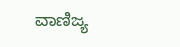ವಾಣಿಜ್ಯ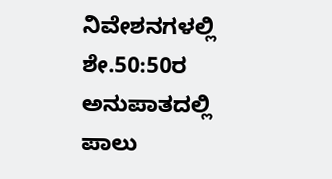ನಿವೇಶನಗಳಲ್ಲಿ ಶೇ.50:50ರ ಅನುಪಾತದಲ್ಲಿ ಪಾಲು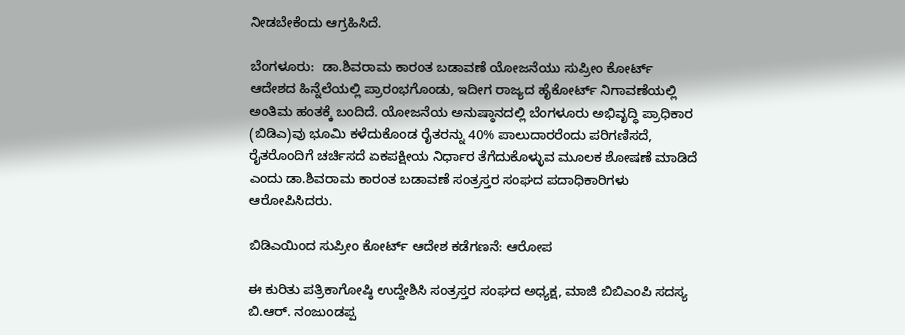ನೀಡಬೇಕೆಂದು ಆಗ್ರಹಿಸಿದೆ.

ಬೆಂಗಳೂರು:  ಡಾ.ಶಿವರಾಮ ಕಾರಂತ ಬಡಾವಣೆ ಯೋಜನೆಯು ಸುಪ್ರೀಂ ಕೋರ್ಟ್‌ ಆದೇಶದ ಹಿನ್ನೆಲೆಯಲ್ಲಿ ಪ್ರಾರಂಭಗೊಂಡು, ಇದೀಗ ರಾಜ್ಯದ ಹೈಕೋರ್ಟ್‌ ನಿಗಾವಣೆಯಲ್ಲಿ ಅಂತಿಮ ಹಂತಕ್ಕೆ ಬಂದಿದೆ. ಯೋಜನೆಯ ಅನುಷ್ಠಾನದಲ್ಲಿ ಬೆಂಗಳೂರು ಅಭಿವೃದ್ಧಿ ಪ್ರಾಧಿಕಾರ (ಬಿಡಿಎ)ವು ಭೂಮಿ ಕಳೆದುಕೊಂಡ ರೈತರನ್ನು 40% ಪಾಲುದಾರರೆಂದು ಪರಿಗಣಿಸದೆ, ರೈತರೊಂದಿಗೆ ಚರ್ಚಿಸದೆ ಏಕಪಕ್ಷೀಯ ನಿರ್ಧಾರ ತೆಗೆದುಕೊಳ್ಳುವ ಮೂಲಕ ಶೋಷಣೆ ಮಾಡಿದೆ ಎಂದು ಡಾ.ಶಿವರಾಮ ಕಾರಂತ ಬಡಾವಣೆ ಸಂತ್ರಸ್ತರ ಸಂಘದ ಪದಾಧಿಕಾರಿಗಳು ಆರೋಪಿಸಿದರು.

ಬಿಡಿಎಯಿಂದ ಸುಪ್ರೀಂ ಕೋರ್ಟ್‌ ಆದೇಶ ಕಡೆಗಣನೆ: ಆರೋಪ

ಈ ಕುರಿತು ಪತ್ರಿಕಾಗೋಷ್ಠಿ ಉದ್ದೇಶಿಸಿ ಸಂತ್ರಸ್ತರ ಸಂಘದ ಅಧ್ಯಕ್ಷ, ಮಾಜಿ ಬಿಬಿಎಂಪಿ ಸದಸ್ಯ ಬಿ.ಆರ್‌. ನಂಜುಂಡಪ್ಪ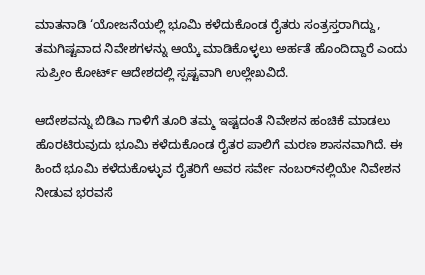ಮಾತನಾಡಿ ‘ಯೋಜನೆಯಲ್ಲಿ ಭೂಮಿ ಕಳೆದುಕೊಂಡ ರೈತರು ಸಂತ್ರಸ್ತರಾಗಿದ್ದು, ತಮಗಿಷ್ಟವಾದ ನಿವೇಶಗಳನ್ನು ಆಯ್ಕೆ ಮಾಡಿಕೊಳ್ಳಲು ಅರ್ಹತೆ ಹೊಂದಿದ್ದಾರೆ ಎಂದು ಸುಪ್ರೀಂ ಕೋರ್ಟ್‌ ಆದೇಶದಲ್ಲಿ ಸ್ಪಷ್ಟವಾಗಿ ಉಲ್ಲೇಖವಿದೆ.

ಆದೇಶವನ್ನು ಬಿಡಿಎ ಗಾಳಿಗೆ ತೂರಿ ತಮ್ಮ ಇಷ್ಟದಂತೆ ನಿವೇಶನ ಹಂಚಿಕೆ ಮಾಡಲು ಹೊರಟಿರುವುದು ಭೂಮಿ ಕಳೆದುಕೊಂಡ ರೈತರ ಪಾಲಿಗೆ ಮರಣ ಶಾಸನವಾಗಿದೆ. ಈ ಹಿಂದೆ ಭೂಮಿ ಕಳೆದುಕೊಳ್ಳುವ ರೈತರಿಗೆ ಅವರ ಸರ್ವೇ ನಂಬರ್‌ನಲ್ಲಿಯೇ ನಿವೇಶನ ನೀಡುವ ಭರವಸೆ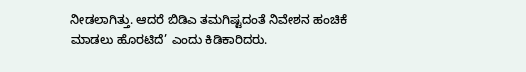ನೀಡಲಾಗಿತ್ತು. ಆದರೆ ಬಿಡಿಎ ತಮಗಿಷ್ಟದಂತೆ ನಿವೇಶನ ಹಂಚಿಕೆ ಮಾಡಲು ಹೊರಟಿದೆ’ ಎಂದು ಕಿಡಿಕಾರಿದರು.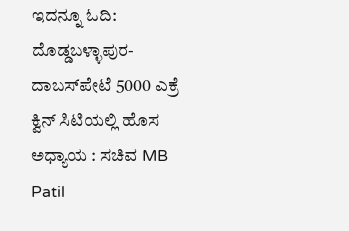ಇದನ್ನೂ ಓದಿ: ದೊಡ್ಡಬಳ್ಳಾಪುರ-ದಾಬಸ್‌ಪೇಟೆ 5000 ಎಕ್ರೆ ಕ್ವಿನ್ ಸಿಟಿಯಲ್ಲಿ ಹೊಸ ಅಧ್ಯಾಯ : ಸಚಿವ MB Patil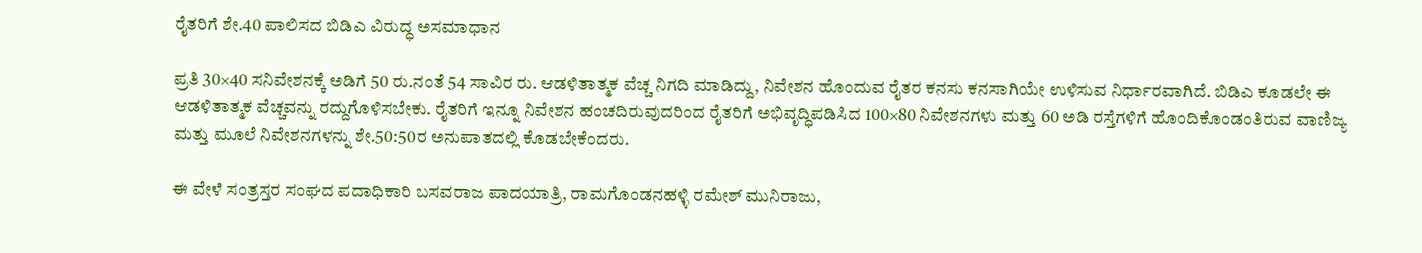ರೈತರಿಗೆ ಶೇ.40 ಪಾಲಿಸದ ಬಿಡಿಎ ವಿರುದ್ಧ ಅಸಮಾಧಾನ

ಪ್ರತಿ 30×40 ಸನಿವೇಶನಕ್ಕೆ ಅಡಿಗೆ 50 ರು.ನಂತೆ 54 ಸಾವಿರ ರು. ಆಡಳಿತಾತ್ಮಕ ವೆಚ್ಚ ನಿಗದಿ ಮಾಡಿದ್ದು, ನಿವೇಶನ ಹೊಂದುವ ರೈತರ ಕನಸು ಕನಸಾಗಿಯೇ ಉಳಿಸುವ ನಿರ್ಧಾರವಾಗಿದೆ. ಬಿಡಿಎ ಕೂಡಲೇ ಈ ಆಡಳಿತಾತ್ಮಕ ವೆಚ್ಚವನ್ನು ರದ್ದುಗೊಳಿಸಬೇಕು. ರೈತರಿಗೆ ಇನ್ನೂ ನಿವೇಶನ ಹಂಚದಿರುವುದರಿಂದ ರೈತರಿಗೆ ಅಭಿವೃದ್ಧಿಪಡಿಸಿದ 100×80 ನಿವೇಶನಗಳು ಮತ್ತು 60 ಅಡಿ ರಸ್ತೆಗಳಿಗೆ ಹೊಂದಿಕೊಂಡಂತಿರುವ ವಾಣಿಜ್ಯ ಮತ್ತು ಮೂಲೆ ನಿವೇಶನಗಳನ್ನು ಶೇ.50:50ರ ಅನುಪಾತದಲ್ಲಿ ಕೊಡಬೇಕೆಂದರು.

ಈ ವೇಳೆ ಸಂತ್ರಸ್ತರ ಸಂಘದ ಪದಾಧಿಕಾರಿ ಬಸವರಾಜ ಪಾದಯಾತ್ರಿ, ರಾಮಗೊಂಡನಹಳ್ಳಿ ರಮೇಶ್ ಮುನಿರಾಜು,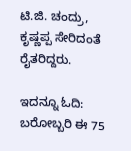ಟಿ.ಜಿ. ಚಂದ್ರು, ಕೃಷ್ಣಪ್ಪ ಸೇರಿದಂತೆ ರೈತರಿದ್ದರು.

ಇದನ್ನೂ ಓದಿ: ಬರೋಬ್ಬರಿ ಈ 75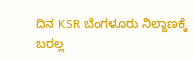ದಿನ KSR ಬೆಂಗಳೂರು ನಿಲ್ದಾಣಕ್ಕೆ ಬರಲ್ಲ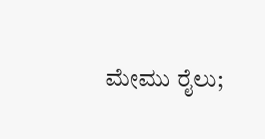ಮೇಮು ರೈಲು;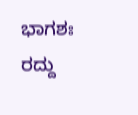ಭಾಗಶಃ ರದ್ದು